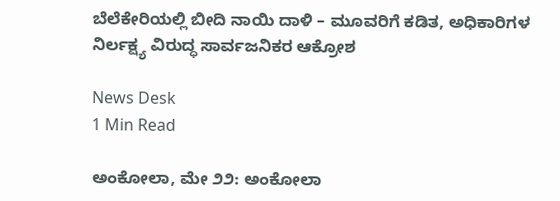ಬೆಲೆಕೇರಿಯಲ್ಲಿ ಬೀದಿ ನಾಯಿ ದಾಳಿ – ಮೂವರಿಗೆ ಕಡಿತ, ಅಧಿಕಾರಿಗಳ ನಿರ್ಲಕ್ಷ್ಯ ವಿರುದ್ಧ ಸಾರ್ವಜನಿಕರ ಆಕ್ರೋಶ

News Desk
1 Min Read

ಅಂಕೋಲಾ, ಮೇ ೨೨: ಅಂಕೋಲಾ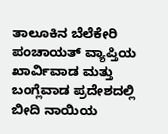ತಾಲೂಕಿನ ಬೆಲೆಕೇರಿ ಪಂಚಾಯತ್ ವ್ಯಾಪ್ತಿಯ ಖಾರ್ವಿವಾಡ ಮತ್ತು ಬಂಗ್ಲೆವಾಡ ಪ್ರದೇಶದಲ್ಲಿ ಬೀದಿ ನಾಯಿಯ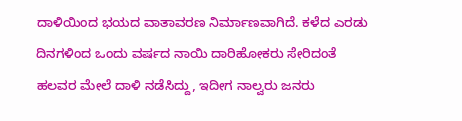ದಾಳಿಯಿಂದ ಭಯದ ವಾತಾವರಣ ನಿರ್ಮಾಣವಾಗಿದೆ. ಕಳೆದ ಎರಡು ದಿನಗಳಿಂದ ಒಂದು ವರ್ಷದ ನಾಯಿ ದಾರಿಹೋಕರು ಸೇರಿದಂತೆ ಹಲವರ ಮೇಲೆ ದಾಳಿ ನಡೆಸಿದ್ದು, ಇದೀಗ ನಾಲ್ವರು ಜನರು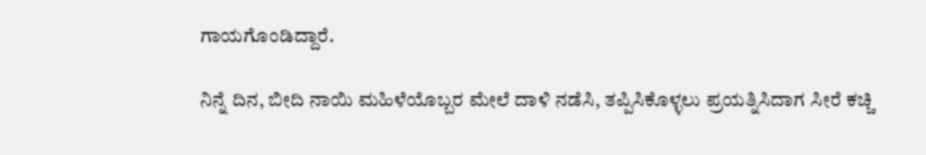ಗಾಯಗೊಂಡಿದ್ದಾರೆ.

ನಿನ್ನೆ ದಿನ, ಬೀದಿ ನಾಯಿ ಮಹಿಳೆಯೊಬ್ಬರ ಮೇಲೆ ದಾಳಿ ನಡೆಸಿ, ತಪ್ಪಿಸಿಕೊಳ್ಳಲು ಪ್ರಯತ್ನಿಸಿದಾಗ ಸೀರೆ ಕಚ್ಚಿ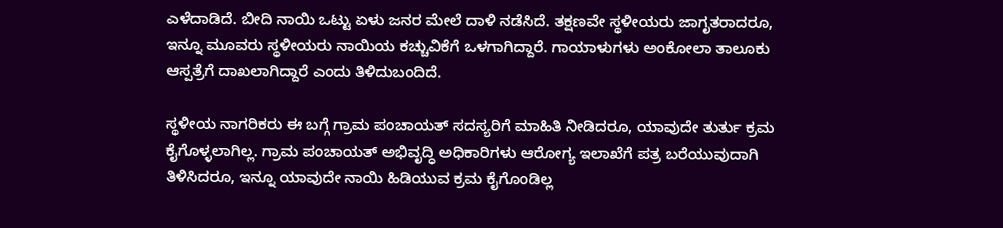ಎಳೆದಾಡಿದೆ. ಬೀದಿ ನಾಯಿ ಒಟ್ಟು ಏಳು ಜನರ ಮೇಲೆ ದಾಳಿ ನಡೆಸಿದೆ. ತಕ್ಷಣವೇ ಸ್ಥಳೀಯರು ಜಾಗೃತರಾದರೂ, ಇನ್ನೂ ಮೂವರು ಸ್ಥಳೀಯರು ನಾಯಿಯ ಕಚ್ಚುವಿಕೆಗೆ ಒಳಗಾಗಿದ್ದಾರೆ. ಗಾಯಾಳುಗಳು ಅಂಕೋಲಾ ತಾಲೂಕು ಆಸ್ಪತ್ರೆಗೆ ದಾಖಲಾಗಿದ್ದಾರೆ ಎಂದು ತಿಳಿದುಬಂದಿದೆ.

ಸ್ಥಳೀಯ ನಾಗರಿಕರು ಈ ಬಗ್ಗೆ ಗ್ರಾಮ ಪಂಚಾಯತ್ ಸದಸ್ಯರಿಗೆ ಮಾಹಿತಿ ನೀಡಿದರೂ, ಯಾವುದೇ ತುರ್ತು ಕ್ರಮ ಕೈಗೊಳ್ಳಲಾಗಿಲ್ಲ. ಗ್ರಾಮ ಪಂಚಾಯತ್ ಅಭಿವೃದ್ಧಿ ಅಧಿಕಾರಿಗಳು ಆರೋಗ್ಯ ಇಲಾಖೆಗೆ ಪತ್ರ ಬರೆಯುವುದಾಗಿ ತಿಳಿಸಿದರೂ, ಇನ್ನೂ ಯಾವುದೇ ನಾಯಿ ಹಿಡಿಯುವ ಕ್ರಮ ಕೈಗೊಂಡಿಲ್ಲ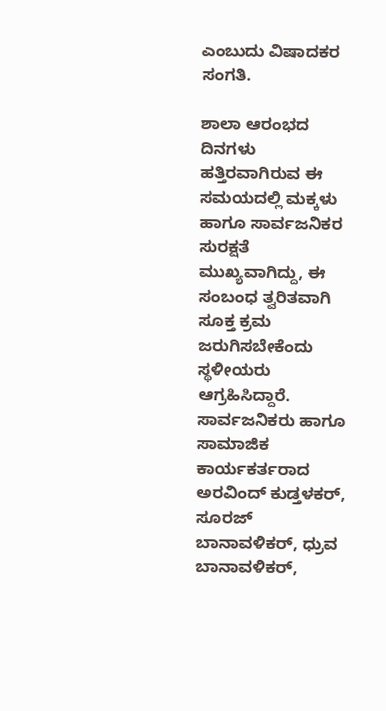ಎಂಬುದು ವಿಷಾದಕರ ಸಂಗತಿ.

ಶಾಲಾ ಆರಂಭದ ದಿನಗಳು ಹತ್ತಿರವಾಗಿರುವ ಈ ಸಮಯದಲ್ಲಿ ಮಕ್ಕಳು ಹಾಗೂ ಸಾರ್ವಜನಿಕರ ಸುರಕ್ಷತೆ ಮುಖ್ಯವಾಗಿದ್ದು, ಈ ಸಂಬಂಧ ತ್ವರಿತವಾಗಿ ಸೂಕ್ತ ಕ್ರಮ ಜರುಗಿಸಬೇಕೆಂದು ಸ್ಥಳೀಯರು ಆಗ್ರಹಿಸಿದ್ದಾರೆ. ಸಾರ್ವಜನಿಕರು ಹಾಗೂ ಸಾಮಾಜಿಕ ಕಾರ್ಯಕರ್ತರಾದ ಅರವಿಂದ್ ಕುಡ್ತಳಕರ್, ಸೂರಜ್ ಬಾನಾವಳಿಕರ್, ಧ್ರುವ ಬಾನಾವಳಿಕರ್,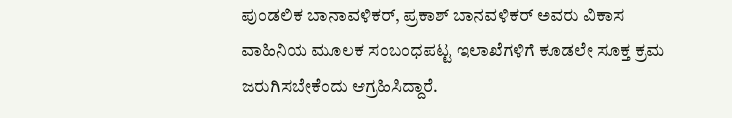ಪುಂಡಲಿಕ ಬಾನಾವಳಿಕರ್, ಪ್ರಕಾಶ್ ಬಾನವಳಿಕರ್ ಅವರು ವಿಕಾಸ ವಾಹಿನಿಯ ಮೂಲಕ ಸಂಬಂಧಪಟ್ಟ ಇಲಾಖೆಗಳಿಗೆ ಕೂಡಲೇ ಸೂಕ್ತ ಕ್ರಮ ಜರುಗಿಸಬೇಕೆಂದು ಆಗ್ರಹಿಸಿದ್ದಾರೆ.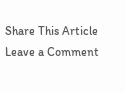Share This Article
Leave a Comment